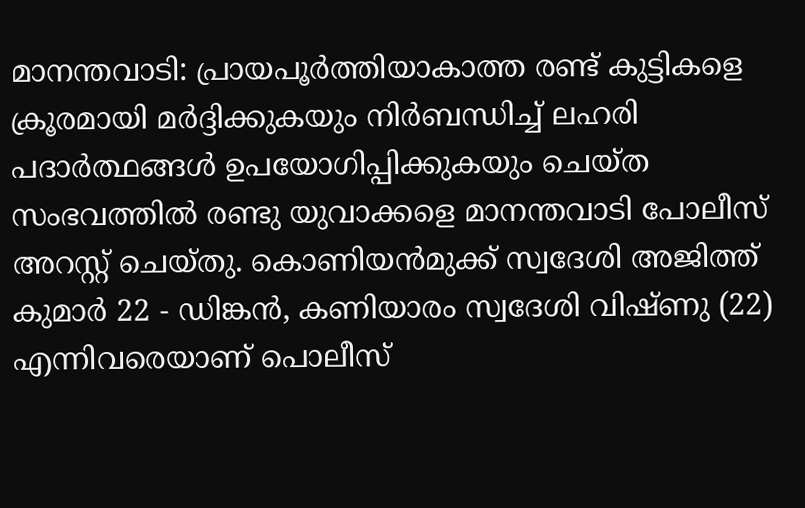മാനന്തവാടി: പ്രായപൂർത്തിയാകാത്ത രണ്ട് കുട്ടികളെ ക്രൂരമായി മർദ്ദിക്കുകയും നിർബന്ധിച്ച് ലഹരി പദാർത്ഥങ്ങൾ ഉപയോഗിപ്പിക്കുകയും ചെയ്ത സംഭവത്തിൽ രണ്ടു യുവാക്കളെ മാനന്തവാടി പോലീസ് അറസ്റ്റ് ചെയ്തു. കൊണിയൻമുക്ക് സ്വദേശി അജിത്ത് കുമാർ 22 - ഡിങ്കൻ, കണിയാരം സ്വദേശി വിഷ്ണു (22) എന്നിവരെയാണ് പൊലീസ്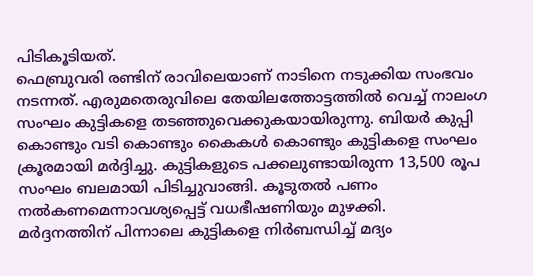പിടികൂടിയത്.
ഫെബ്രുവരി രണ്ടിന് രാവിലെയാണ് നാടിനെ നടുക്കിയ സംഭവം നടന്നത്. എരുമതെരുവിലെ തേയിലത്തോട്ടത്തിൽ വെച്ച് നാലംഗ സംഘം കുട്ടികളെ തടഞ്ഞുവെക്കുകയായിരുന്നു. ബിയർ കുപ്പി കൊണ്ടും വടി കൊണ്ടും കൈകൾ കൊണ്ടും കുട്ടികളെ സംഘം ക്രൂരമായി മർദ്ദിച്ചു. കുട്ടികളുടെ പക്കലുണ്ടായിരുന്ന 13,500 രൂപ സംഘം ബലമായി പിടിച്ചുവാങ്ങി. കൂടുതൽ പണം നൽകണമെന്നാവശ്യപ്പെട്ട് വധഭീഷണിയും മുഴക്കി.
മർദ്ദനത്തിന് പിന്നാലെ കുട്ടികളെ നിർബന്ധിച്ച് മദ്യം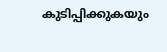കുടിപ്പിക്കുകയും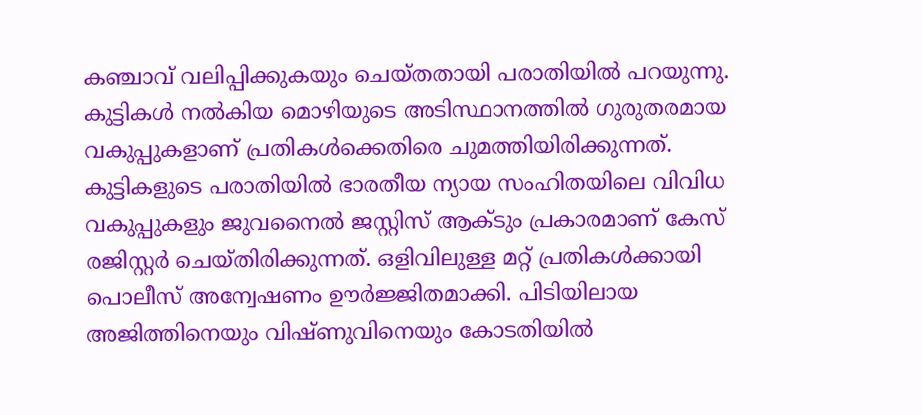കഞ്ചാവ് വലിപ്പിക്കുകയും ചെയ്തതായി പരാതിയിൽ പറയുന്നു. കുട്ടികൾ നൽകിയ മൊഴിയുടെ അടിസ്ഥാനത്തിൽ ഗുരുതരമായ വകുപ്പുകളാണ് പ്രതികൾക്കെതിരെ ചുമത്തിയിരിക്കുന്നത്. കുട്ടികളുടെ പരാതിയിൽ ഭാരതീയ ന്യായ സംഹിതയിലെ വിവിധ വകുപ്പുകളും ജുവനൈൽ ജസ്റ്റിസ് ആക്ടും പ്രകാരമാണ് കേസ് രജിസ്റ്റർ ചെയ്തിരിക്കുന്നത്. ഒളിവിലുള്ള മറ്റ് പ്രതികൾക്കായി പൊലീസ് അന്വേഷണം ഊർജ്ജിതമാക്കി. പിടിയിലായ അജിത്തിനെയും വിഷ്ണുവിനെയും കോടതിയിൽ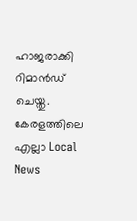ഹാജരാക്കി റിമാൻഡ് ചെയ്തു.
കേരളത്തിലെ എല്ലാ Local News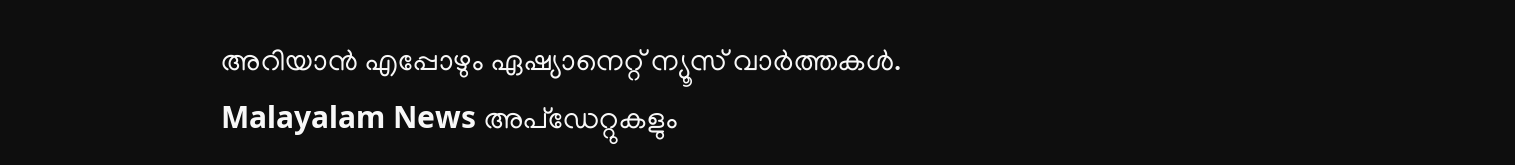അറിയാൻ എപ്പോഴും ഏഷ്യാനെറ്റ് ന്യൂസ് വാർത്തകൾ. Malayalam News അപ്ഡേറ്റുകളും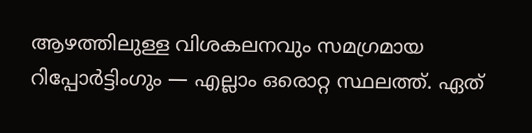ആഴത്തിലുള്ള വിശകലനവും സമഗ്രമായ റിപ്പോർട്ടിംഗും — എല്ലാം ഒരൊറ്റ സ്ഥലത്ത്. ഏത്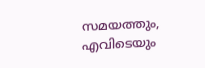സമയത്തും, എവിടെയും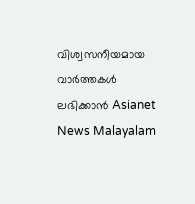വിശ്വസനീയമായ വാർത്തകൾ ലഭിക്കാൻ Asianet News Malayalam